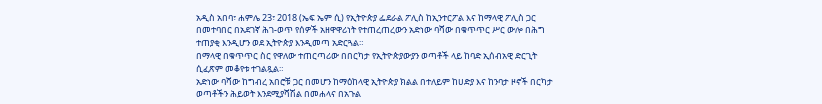አዲስ አበባ፣ ሐምሌ 23፣ 2018 (ኤፍ ኤም ሲ) የኢትዮጵያ ፌደራል ፖሊስ ከኢንተርፖል እና ከማላዊ ፖሊስ ጋር በመተባበር በአደገኛ ሕገ-ወጥ የሰዎች አዘዋዋሪነት የተጠረጠረውን አድነው ባሻው በቁጥጥር ሥር ውሎ በሕግ ተጠያቂ እንዲሆን ወደ ኢትዮጵያ እንዲመጣ አድርጓል።
በማላዊ በቁጥጥር ስር የዋለው ተጠርጣሪው በበርካታ የኢትዮጵያውያን ወጣቶች ላይ ከባድ ኢሰብአዊ ድርጊት ሲፈጽም መቆየቱ ተገልጿል።
አድነው ባሻው ከግብረ አበሮቹ ጋር በመሆን ከማዕከላዊ ኢትዮጵያ ክልል በተለይም ከሀድያ እና ከንባታ ዞኖች በርካታ ወጣቶችን ሕይወት እንደሚያሻሽል በመሐላና በአጉል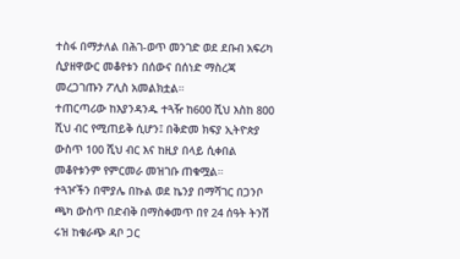ተስፋ በማታለል በሕገ-ወጥ መንገድ ወደ ደቡብ አፍሪካ ሲያዘዋውር መቆየቱን በሰውና በሰነድ ማስረጃ መረጋገጡን ፖሊስ አመልክቷል።
ተጠርጣሪው ከእያንዳንዱ ተጓዥ ከ600 ሺህ እስከ 800 ሺህ ብር የሚጠይቅ ሲሆን፤ በቅድመ ክፍያ ኢትዮጵያ ውስጥ 100 ሺህ ብር እና ከዚያ በላይ ሲቀበል መቆየቱንም የምርመራ መዝገቡ ጠቁሟል።
ተጓዦችን በሞያሌ በኩል ወደ ኬንያ በማሻገር በጋንቦ ጫካ ውስጥ በድብቅ በማስቀመጥ በየ 24 ሰዓት ትንሽ ሩዝ ከቁራጭ ዳቦ ጋር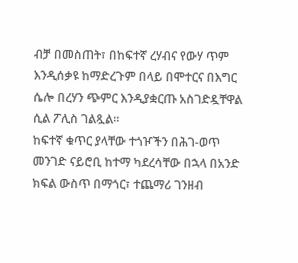ብቻ በመስጠት፣ በከፍተኛ ረሃብና የውሃ ጥም እንዲሰቃዩ ከማድረጉም በላይ በሞተርና በእግር ሴሎ በረሃን ጭምር እንዲያቋርጡ አስገድዷቸዋል ሲል ፖሊስ ገልጿል።
ከፍተኛ ቁጥር ያላቸው ተጎዦችን በሕገ-ወጥ መንገድ ናይሮቢ ከተማ ካደረሳቸው በኋላ በአንድ ክፍል ውስጥ በማጎር፣ ተጨማሪ ገንዘብ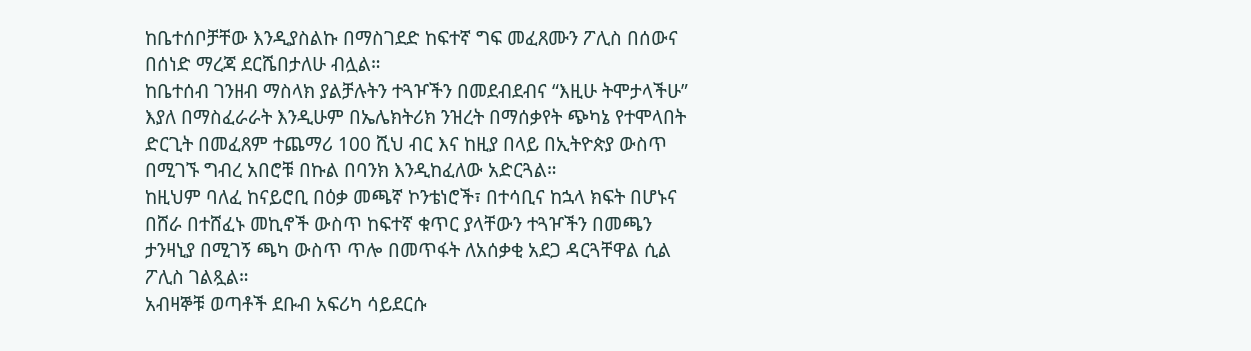ከቤተሰቦቻቸው እንዲያስልኩ በማስገደድ ከፍተኛ ግፍ መፈጸሙን ፖሊስ በሰውና በሰነድ ማረጃ ደርሼበታለሁ ብሏል።
ከቤተሰብ ገንዘብ ማስላክ ያልቻሉትን ተጓዦችን በመደብደብና “እዚሁ ትሞታላችሁ” እያለ በማስፈራራት እንዲሁም በኤሌክትሪክ ንዝረት በማሰቃየት ጭካኔ የተሞላበት ድርጊት በመፈጸም ተጨማሪ 100 ሺህ ብር እና ከዚያ በላይ በኢትዮጵያ ውስጥ በሚገኙ ግብረ አበሮቹ በኩል በባንክ እንዲከፈለው አድርጓል።
ከዚህም ባለፈ ከናይሮቢ በዕቃ መጫኛ ኮንቴነሮች፣ በተሳቢና ከኋላ ክፍት በሆኑና በሸራ በተሸፈኑ መኪኖች ውስጥ ከፍተኛ ቁጥር ያላቸውን ተጓዦችን በመጫን ታንዛኒያ በሚገኝ ጫካ ውስጥ ጥሎ በመጥፋት ለአሰቃቂ አደጋ ዳርጓቸዋል ሲል ፖሊስ ገልጿል።
አብዛኞቹ ወጣቶች ደቡብ አፍሪካ ሳይደርሱ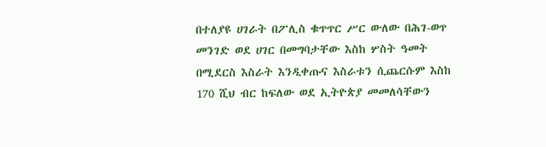በተለያዩ ሀገራት በፖሊስ ቁጥጥር ሥር ውለው በሕገ-ወጥ መንገድ ወደ ሀገር በመግባታቸው እስከ ሦስት ዓመት በሚደርስ እስራት እንዲቀጡና እስራቱን ሲጨርሱም እስከ 170 ሺህ ብር ከፍለው ወደ ኢትዮጵያ መመለሳቸውን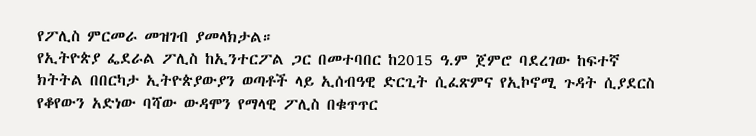የፖሊስ ምርመራ መዝገብ ያመላክታል።
የኢትዮጵያ ፌደራል ፖሊስ ከኢንተርፖል ጋር በመተባበር ከ2015 ዓ.ም ጀምሮ ባደረገው ከፍተኛ ክትትል በበርካታ ኢትዮጵያውያን ወጣቶች ላይ ኢሰብዓዊ ድርጊት ሲፈጽምና የኢኮኖሚ ጉዳት ሲያደርስ የቆየውን አድነው ባሻው ውዳሞን የማላዊ ፖሊስ በቁጥጥር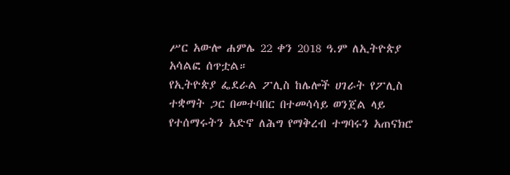ሥር አውሎ ሐምሌ 22 ቀን 2018 ዓ.ም ለኢትዮጵያ አሳልፎ ሰጥቷል።
የኢትዮጵያ ፌደራል ፖሊስ ከሌሎች ሀገራት የፖሊስ ተቋማት ጋር በመተባበር በተመሳሳይ ወንጀል ላይ የተሰማሩትን አድኖ ለሕግ የማቅረብ ተግባሩን አጠናክሮ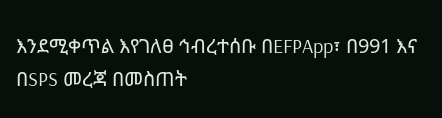እንደሚቀጥል እየገለፀ ኅብረተሰቡ በEFPApp፣ በ991 እና በSPS መረጃ በመስጠት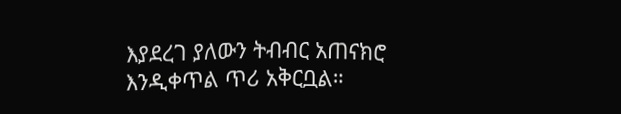እያደረገ ያለውን ትብብር አጠናክሮ እንዲቀጥል ጥሪ አቅርቧል።